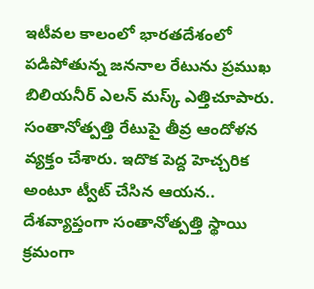ఇటీవల కాలంలో భారతదేశంలో పడిపోతున్న జననాల రేటును ప్రముఖ బిలియనీర్ ఎలన్ మస్క్ ఎత్తిచూపారు. సంతానోత్పత్తి రేటుపై తీవ్ర ఆందోళన వ్యక్తం చేశారు. ఇదొక పెద్ద హెచ్చరిక అంటూ ట్వీట్ చేసిన ఆయన.. దేశవ్యాప్తంగా సంతానోత్పత్తి స్థాయి క్రమంగా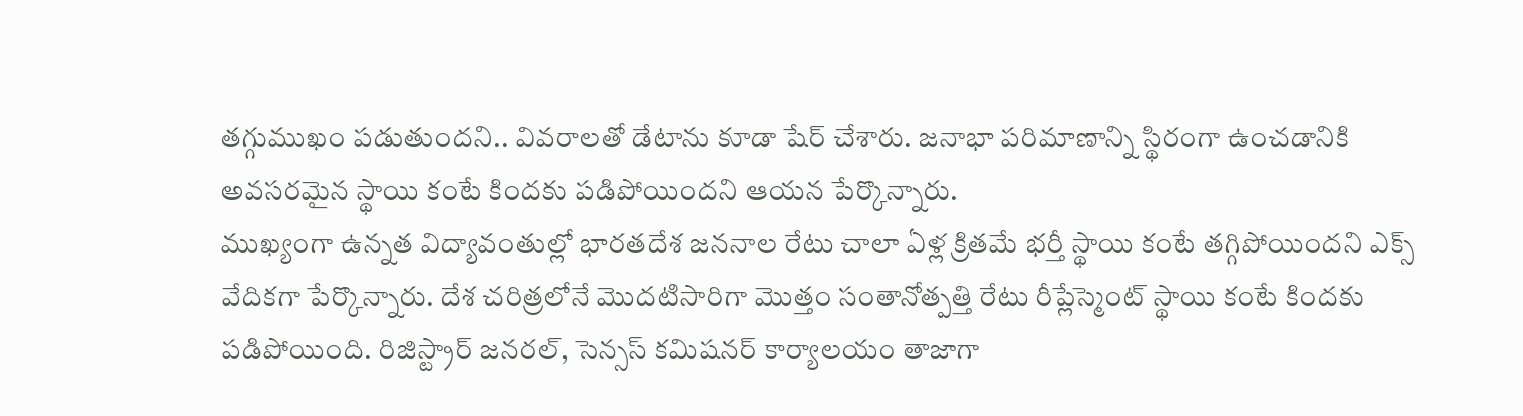తగ్గుముఖం పడుతుందని.. వివరాలతో డేటాను కూడా షేర్ చేశారు. జనాభా పరిమాణాన్ని స్థిరంగా ఉంచడానికి అవసరమైన స్థాయి కంటే కిందకు పడిపోయిందని ఆయన పేర్కొన్నారు.
ముఖ్యంగా ఉన్నత విద్యావంతుల్లో భారతదేశ జననాల రేటు చాలా ఏళ్ల క్రితమే భర్తీ స్థాయి కంటే తగ్గిపోయిందని ఎక్స్ వేదికగా పేర్కొన్నారు. దేశ చరిత్రలోనే మొదటిసారిగా మొత్తం సంతానోత్పత్తి రేటు రీప్లేస్మెంట్ స్థాయి కంటే కిందకు పడిపోయింది. రిజిస్ట్రార్ జనరల్, సెన్సస్ కమిషనర్ కార్యాలయం తాజాగా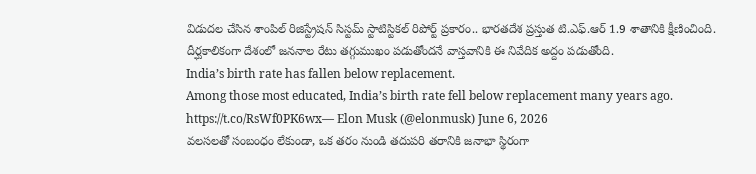విడుదల చేసిన శాంపిల్ రిజిస్ట్రేషన్ సిస్టమ్ స్టాటిస్టికల్ రిపోర్ట్ ప్రకారం.. భారతదేశ ప్రస్తుత టి.ఎఫ్.ఆర్ 1.9 శాతానికి క్షీణించింది. దీర్ఘకాలికంగా దేశంలో జననాల రేటు తగ్గుముఖం పడుతోందనే వాస్తవానికి ఈ నివేదిక అద్దం పడుతోంది.
India’s birth rate has fallen below replacement.
Among those most educated, India’s birth rate fell below replacement many years ago. https://t.co/RsWf0PK6wx— Elon Musk (@elonmusk) June 6, 2026
వలసలతో సంబంధం లేకుండా, ఒక తరం నుండి తదుపరి తరానికి జనాభా స్థిరంగా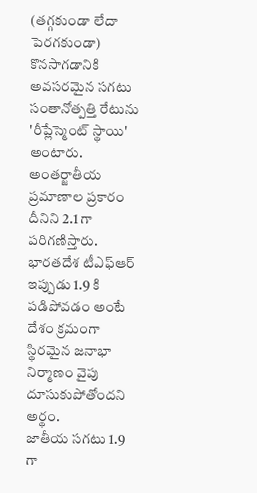(తగ్గకుండా లేదా పెరగకుండా) కొనసాగడానికి అవసరమైన సగటు సంతానోత్పత్తి రేటును 'రీప్లేస్మెంట్ స్థాయి' అంటారు. అంతర్జాతీయ ప్రమాణాల ప్రకారం దీనిని 2.1 గా పరిగణిస్తారు. భారతదేశ టీఎఫ్ఆర్ ఇప్పుడు 1.9 కి పడిపోవడం అంటే దేశం క్రమంగా స్థిరమైన జనాభా నిర్మాణం వైపు దూసుకుపోతోందని అర్థం.
జాతీయ సగటు 1.9 గా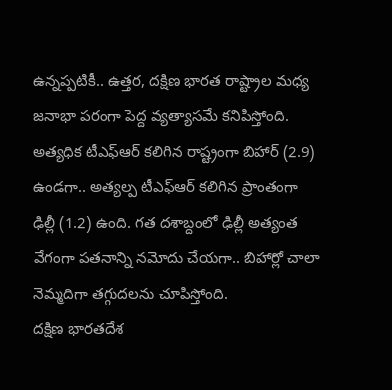ఉన్నప్పటికీ.. ఉత్తర, దక్షిణ భారత రాష్ట్రాల మధ్య జనాభా పరంగా పెద్ద వ్యత్యాసమే కనిపిస్తోంది. అత్యధిక టీఎఫ్ఆర్ కలిగిన రాష్ట్రంగా బిహార్ (2.9) ఉండగా.. అత్యల్ప టీఎఫ్ఆర్ కలిగిన ప్రాంతంగా ఢిల్లీ (1.2) ఉంది. గత దశాబ్దంలో ఢిల్లీ అత్యంత వేగంగా పతనాన్ని నమోదు చేయగా.. బిహార్లో చాలా నెమ్మదిగా తగ్గుదలను చూపిస్తోంది.
దక్షిణ భారతదేశ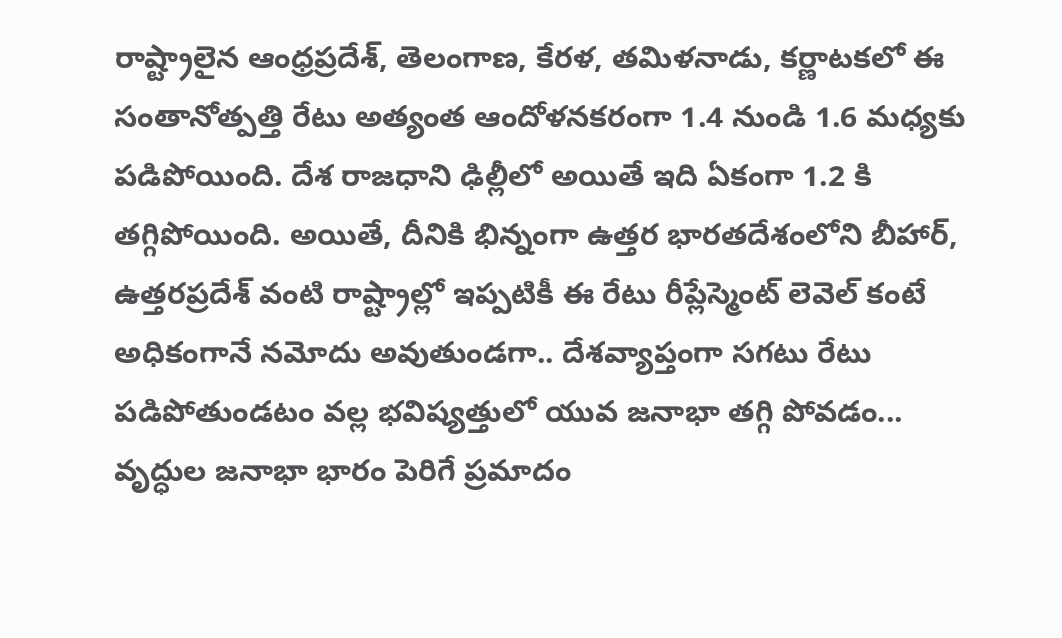రాష్ట్రాలైన ఆంధ్రప్రదేశ్, తెలంగాణ, కేరళ, తమిళనాడు, కర్ణాటకలో ఈ సంతానోత్పత్తి రేటు అత్యంత ఆందోళనకరంగా 1.4 నుండి 1.6 మధ్యకు పడిపోయింది. దేశ రాజధాని ఢిల్లీలో అయితే ఇది ఏకంగా 1.2 కి తగ్గిపోయింది. అయితే, దీనికి భిన్నంగా ఉత్తర భారతదేశంలోని బీహార్, ఉత్తరప్రదేశ్ వంటి రాష్ట్రాల్లో ఇప్పటికీ ఈ రేటు రీప్లేస్మెంట్ లెవెల్ కంటే అధికంగానే నమోదు అవుతుండగా.. దేశవ్యాప్తంగా సగటు రేటు పడిపోతుండటం వల్ల భవిష్యత్తులో యువ జనాభా తగ్గి పోవడం... వృద్ధుల జనాభా భారం పెరిగే ప్రమాదం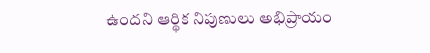ఉందని ఆర్థిక నిపుణులు అభిప్రాయం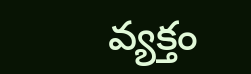వ్యక్తం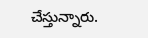చేస్తున్నారు.